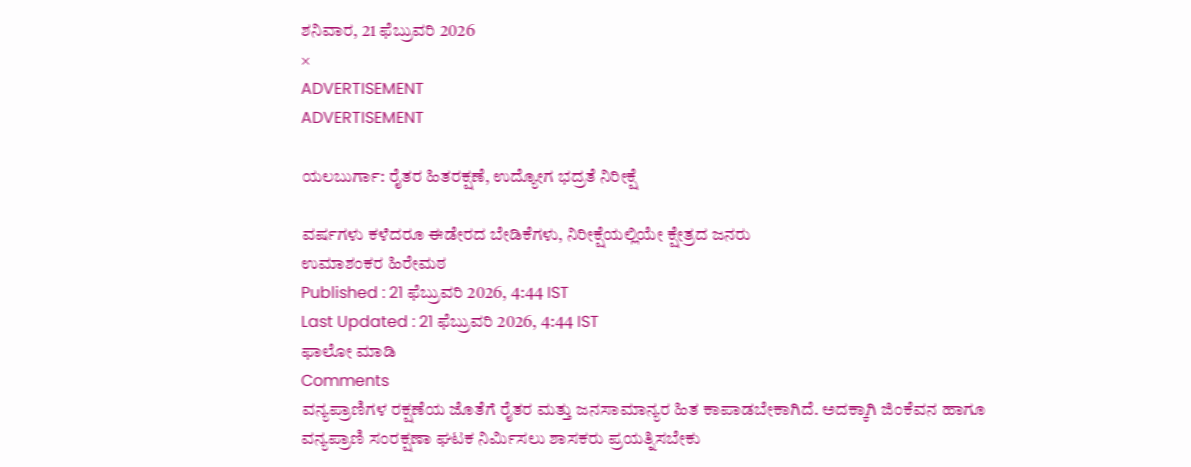ಶನಿವಾರ, 21 ಫೆಬ್ರುವರಿ 2026
×
ADVERTISEMENT
ADVERTISEMENT

ಯಲಬುರ್ಗಾ: ರೈತರ ಹಿತರಕ್ಷಣೆ, ಉದ್ಯೋಗ ಭದ್ರತೆ ನಿರೀಕ್ಷೆ

ವರ್ಷಗಳು ಕಳೆದರೂ ಈಡೇರದ ಬೇಡಿಕೆಗಳು, ನಿರೀಕ್ಷೆಯಲ್ಲಿಯೇ ಕ್ಷೇತ್ರದ ಜನರು
ಉಮಾಶಂಕರ ಹಿರೇಮಠ
Published : 21 ಫೆಬ್ರುವರಿ 2026, 4:44 IST
Last Updated : 21 ಫೆಬ್ರುವರಿ 2026, 4:44 IST
ಫಾಲೋ ಮಾಡಿ
Comments
ವನ್ಯಪ್ರಾಣಿಗಳ ರಕ್ಷಣೆಯ ಜೊತೆಗೆ ರೈತರ ಮತ್ತು ಜನಸಾಮಾನ್ಯರ ಹಿತ ಕಾಪಾಡಬೇಕಾಗಿದೆ. ಅದಕ್ಕಾಗಿ ಜಿಂಕೆವನ ಹಾಗೂ ವನ್ಯಪ್ರಾಣಿ ಸಂರಕ್ಷಣಾ ಘಟಕ ನಿರ್ಮಿಸಲು ಶಾಸಕರು ಪ್ರಯತ್ನಿಸಬೇಕು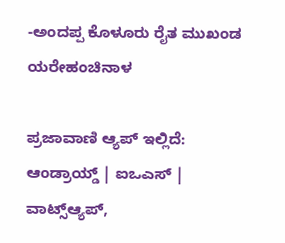-ಅಂದಪ್ಪ ಕೊಳೂರು ರೈತ ಮುಖಂಡ ಯರೇಹಂಚಿನಾಳ

ಪ್ರಜಾವಾಣಿ ಆ್ಯಪ್ ಇಲ್ಲಿದೆ: ಆಂಡ್ರಾಯ್ಡ್ | ಐಒಎಸ್ | ವಾಟ್ಸ್ಆ್ಯಪ್,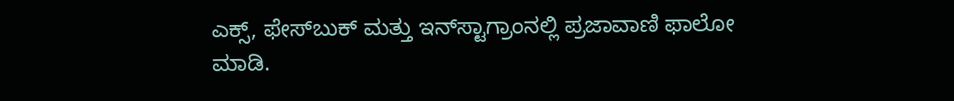ಎಕ್ಸ್, ಫೇಸ್‌ಬುಕ್ ಮತ್ತು ಇನ್‌ಸ್ಟಾಗ್ರಾಂನಲ್ಲಿ ಪ್ರಜಾವಾಣಿ ಫಾಲೋ ಮಾಡಿ.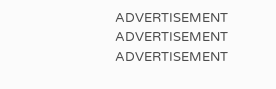ADVERTISEMENT
ADVERTISEMENT
ADVERTISEMENT